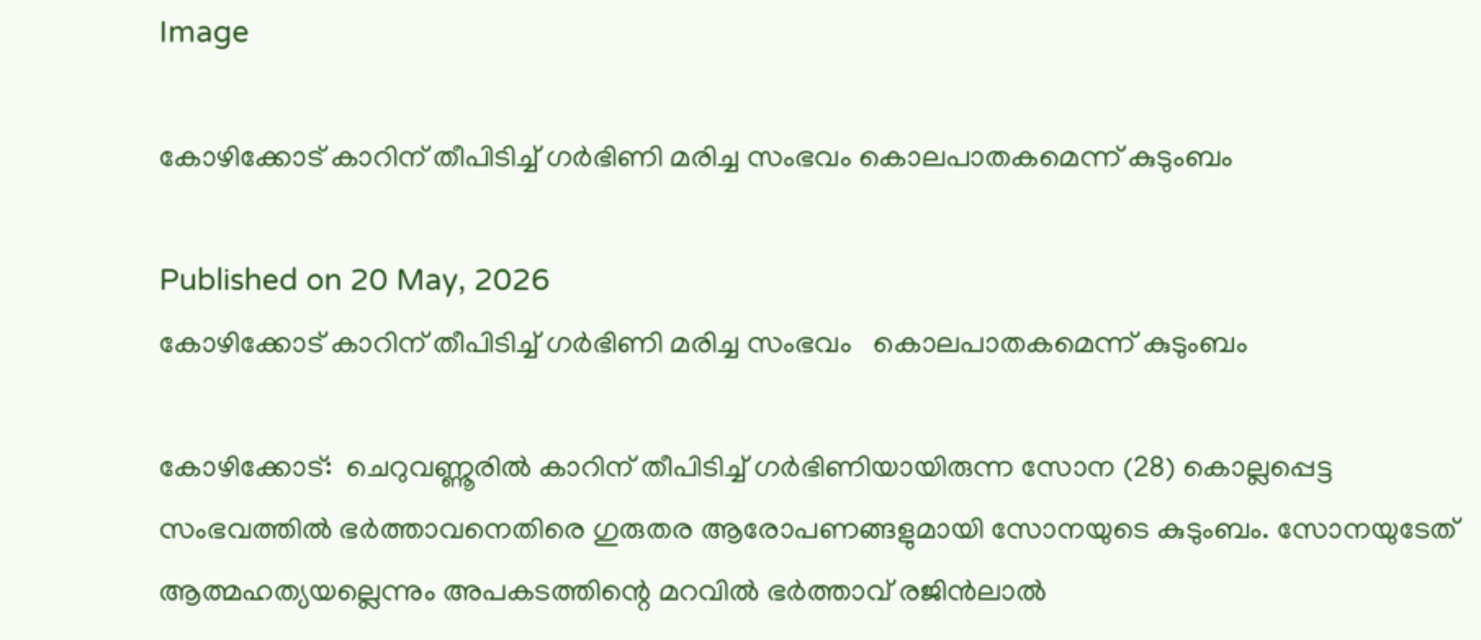Image

കോഴിക്കോട് കാറിന് തീപിടിച്ച് ഗര്‍ഭിണി മരിച്ച സംഭവം കൊലപാതകമെന്ന് കുടുംബം

Published on 20 May, 2026
കോഴിക്കോട് കാറിന് തീപിടിച്ച് ഗര്‍ഭിണി മരിച്ച സംഭവം   കൊലപാതകമെന്ന് കുടുംബം

കോഴിക്കോട്:  ചെറുവണ്ണൂരില്‍ കാറിന് തീപിടിച്ച് ഗര്‍ഭിണിയായിരുന്ന സോന (28) കൊല്ലപ്പെട്ട സംഭവത്തില്‍ ഭര്‍ത്താവനെതിരെ ഗുരുതര ആരോപണങ്ങളുമായി സോനയുടെ കുടുംബം. സോനയുടേത് ആത്മഹത്യയല്ലെന്നും അപകടത്തിന്റെ മറവില്‍ ഭര്‍ത്താവ് രജിന്‍ലാല്‍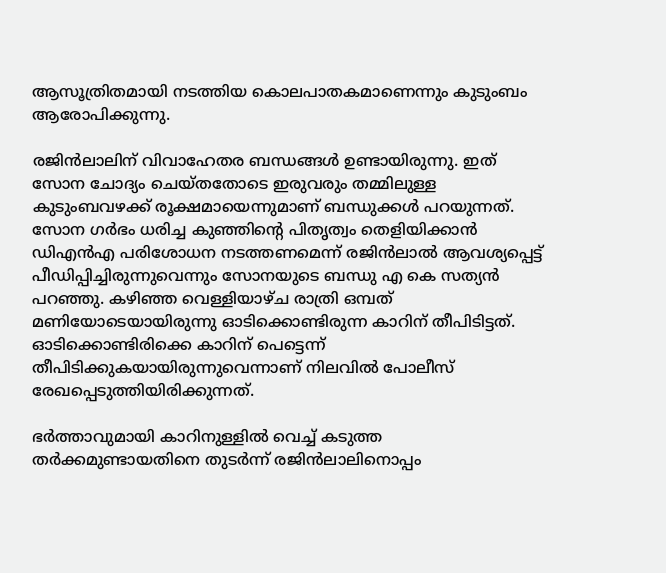ആസൂത്രിതമായി നടത്തിയ കൊലപാതകമാണെന്നും കുടുംബം ആരോപിക്കുന്നു.

രജിന്‍ലാലിന് വിവാഹേതര ബന്ധങ്ങള്‍ ഉണ്ടായിരുന്നു. ഇത് സോന ചോദ്യം ചെയ്തതോടെ ഇരുവരും തമ്മിലുള്ള കുടുംബവഴക്ക് രൂക്ഷമായെന്നുമാണ് ബന്ധുക്കള്‍ പറയുന്നത്. സോന ഗര്‍ഭം ധരിച്ച കുഞ്ഞിന്റെ പിതൃത്വം തെളിയിക്കാന്‍ ഡിഎന്‍എ പരിശോധന നടത്തണമെന്ന് രജിന്‍ലാല്‍ ആവശ്യപ്പെട്ട് പീഡിപ്പിച്ചിരുന്നുവെന്നും സോനയുടെ ബന്ധു എ കെ സത്യന്‍ പറഞ്ഞു. കഴിഞ്ഞ വെള്ളിയാഴ്ച രാത്രി ഒമ്പത് മണിയോടെയായിരുന്നു ഓടിക്കൊണ്ടിരുന്ന കാറിന് തീപിടിട്ടത്. ഓടിക്കൊണ്ടിരിക്കെ കാറിന് പെട്ടെന്ന് തീപിടിക്കുകയായിരുന്നുവെന്നാണ് നിലവില്‍ പോലീസ് രേഖപ്പെടുത്തിയിരിക്കുന്നത്.

ഭര്‍ത്താവുമായി കാറിനുള്ളില്‍ വെച്ച് കടുത്ത തര്‍ക്കമുണ്ടായതിനെ തുടര്‍ന്ന് രജിന്‍ലാലിനൊപ്പം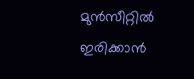മുന്‍സീറ്റില്‍ ഇരിക്കാന്‍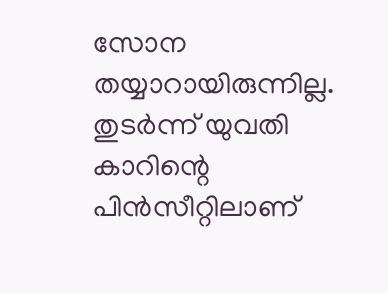സോന തയ്യാറായിരുന്നില്ല. തുടര്‍ന്ന് യുവതി കാറിന്റെ പിന്‍സീറ്റിലാണ്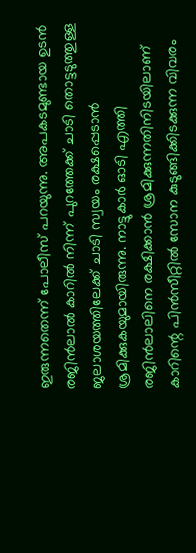ഇരുന്നതെന്ന് പോലീസ് പറയുന്നു. അപകടമുണ്ടായ ഉടന്‍ രജിന്‍ലാല്‍ കാറില്‍ നിന്ന് പുറത്തേക്ക് ചാടി തൊട്ടടുത്തുള്ള ജലാശയത്തിലേക്ക് ചാടി സ്വയം രക്ഷപ്പെടാന്‍ ശ്രമിക്കുകയുമായിരുന്നു. നാട്ടുകാര്‍ ഓടി എത്തി രജിന്‍ലാലിനെ രക്ഷിക്കാന്‍ ശ്രമിക്കുന്നതിനിടയിലാണ് കാറിന്റെ പിന്‍സീറ്റില്‍ സോന കുടുങ്ങിക്കിടക്കുന്ന വിവരം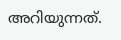അറിയുന്നത്.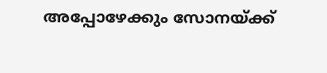അപ്പോഴേക്കും സോനയ്ക്ക്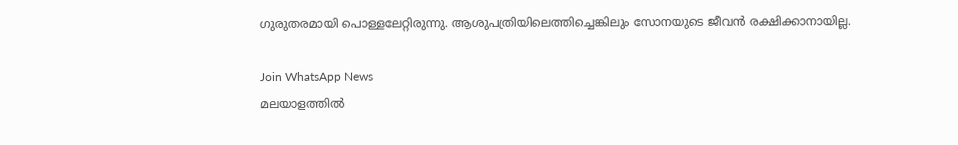ഗുരുതരമായി പൊള്ളലേറ്റിരുന്നു. ആശുപത്രിയിലെത്തിച്ചെങ്കിലും സോനയുടെ ജീവന്‍ രക്ഷിക്കാനായില്ല.

Join WhatsApp News
മലയാളത്തില്‍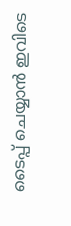ടൈപ്പ് ചെയ്യാന്‍ ഇവിടെ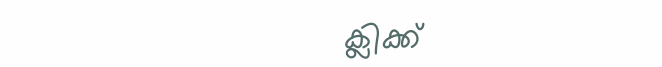ക്ലിക്ക്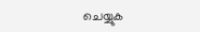ചെയ്യുക